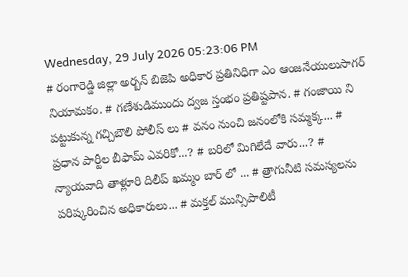Wednesday, 29 July 2026 05:23:06 PM
# రంగారెడ్డి జిల్లా అర్బన్ బిజెపి అధికార ప్రతినిధిగా ఎం ఆంజనేయులుసాగర్ నియామకం. # గణేశుడిముందు ద్వజ స్తంభం ప్రతిష్టపాన. # గంజాయి ని పట్టుకున్న గచ్చిబౌలి పోలీస్ లు # వనం నుంచి జనంలోకి సమ్మక్క... # ప్రధాన పార్టీల బీఫామ్ ఎవరికో...? # బరిలో మిగిలేదే వారు...? # న్యాయవాది తాళ్లూరి దిలీప్ ఖమ్మం బార్ లో ... # త్రాగునీటి సమస్యలను పరిష్కరించిన అధికారులు... # మక్తల్ మున్సిపాలిటీ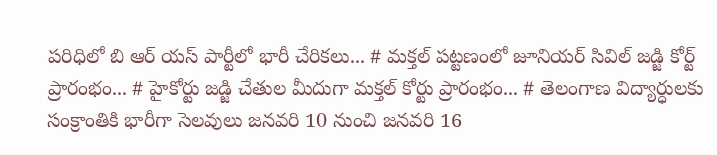పరిధిలో బి ఆర్ యస్ పార్టీలో భారీ చేరికలు... # మక్తల్ పట్టణంలో జూనియర్ సివిల్ జడ్జి కోర్ట్ ప్రారంభం... # హైకోర్టు జడ్జి చేతుల మీదుగా మక్తల్ కోర్టు ప్రారంభం... # తెలంగాణ విద్యార్ధులకు సంక్రాంతికి భారీగా సెలవులు జనవరి 10 నుంచి జనవరి 16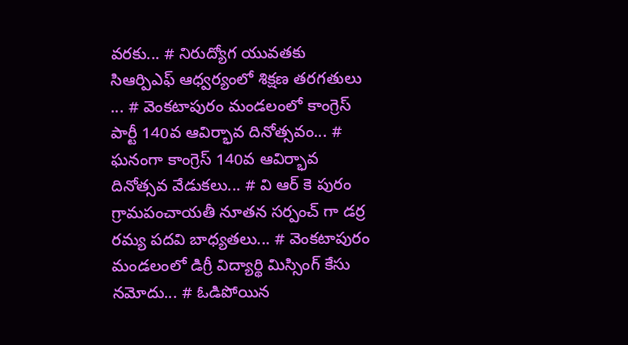వరకు... # నిరుద్యోగ యువతకు సిఆర్పిఎఫ్ ఆధ్వర్యంలో శిక్షణ తరగతులు ... # వెంకటాపురం మండలంలో కాంగ్రెస్ పార్టీ 140వ ఆవిర్భావ దినోత్సవం... # ఘనంగా కాంగ్రెస్ 140వ ఆవిర్భావ దినోత్సవ వేడుకలు... # వి ఆర్ కె పురం గ్రామపంచాయతీ నూతన సర్పంచ్ గా డర్ర రమ్య పదవి బాధ్యతలు... # వెంకటాపురం మండలంలో డిగ్రీ విద్యార్థి మిస్సింగ్ కేసు నమోదు... # ఓడిపోయిన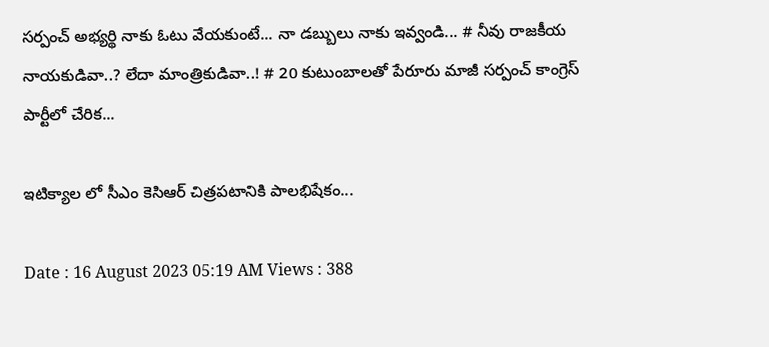సర్పంచ్ అభ్యర్థి నాకు ఓటు వేయకుంటే... నా డబ్బులు నాకు ఇవ్వండి... # నీవు రాజకీయ నాయకుడివా..? లేదా మాంత్రికుడివా..! # 20 కుటుంబాలతో పేరూరు మాజీ సర్పంచ్ కాంగ్రెస్ పార్టీలో చేరిక...

ఇటిక్యాల లో సీఎం కెసిఆర్ చిత్రపటానికి పాలభిషేకం...

Date : 16 August 2023 05:19 AM Views : 388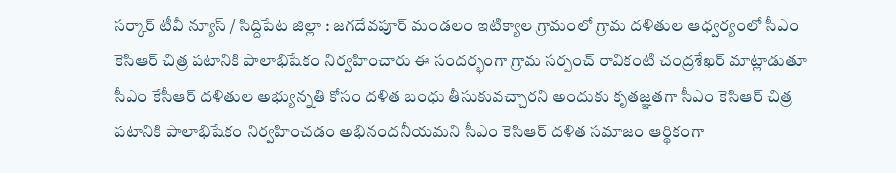సర్కార్ టీవీ న్యూస్ / సిద్దిపేట జిల్లా : జగదేవపూర్ మండలం ఇటిక్యాల గ్రామంలో గ్రామ దళితుల ఆధ్వర్యంలో సీఎం కెసిఆర్ చిత్ర పటానికి పాలాభిషేకం నిర్వహించారు ఈ సందర్భంగా గ్రామ సర్పంచ్ రావికంటి చంద్రశేఖర్ మాట్లాడుతూ సీఎం కేసీఆర్ దళితుల అభ్యున్నతి కోసం దళిత బంధు తీసుకువచ్చారని అందుకు కృతజ్ఞతగా సీఎం కెసిఆర్ చిత్ర పటానికి పాలాభిషేకం నిర్వహించడం అభినందనీయమని సీఎం కెసిఆర్ దళిత సమాజం ఆర్థికంగా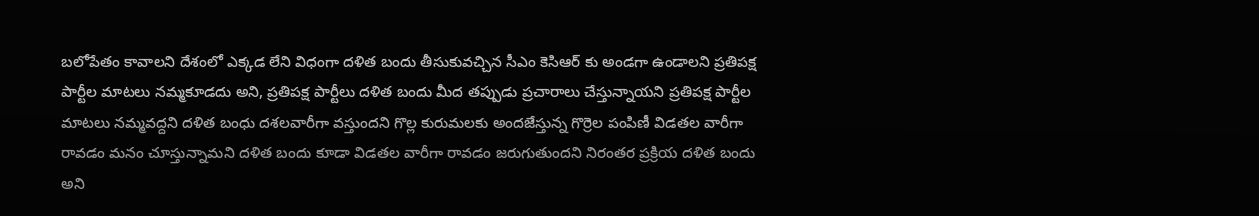బలోపేతం కావాలని దేశంలో ఎక్కడ లేని విధంగా దళిత బందు తీసుకువచ్చిన సీఎం కెసిఆర్ కు అండగా ఉండాలని ప్రతిపక్ష పార్టీల మాటలు నమ్మకూడదు అని, ప్రతిపక్ష పార్టీలు దళిత బందు మీద తప్పుడు ప్రచారాలు చేస్తున్నాయని ప్రతిపక్ష పార్టీల మాటలు నమ్మవద్దని దళిత బంధు దశలవారీగా వస్తుందని గొల్ల కురుమలకు అందజేస్తున్న గొర్రెల పంపిణీ విడతల వారీగా రావడం మనం చూస్తున్నామని దళిత బందు కూడా విడతల వారీగా రావడం జరుగుతుందని నిరంతర ప్రక్రియ దళిత బందు అని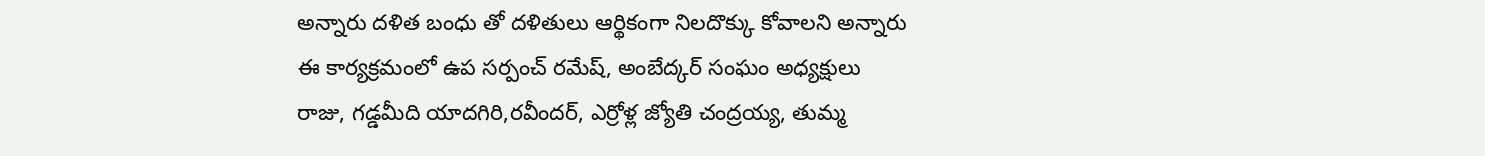అన్నారు దళిత బంధు తో దళితులు ఆర్థికంగా నిలదొక్కు కోవాలని అన్నారు ఈ కార్యక్రమంలో ఉప సర్పంచ్ రమేష్, అంబేద్కర్ సంఘం అధ్యక్షులు రాజు, గడ్డమీది యాదగిరి,రవీందర్, ఎర్రోళ్ల జ్యోతి చంద్రయ్య, తుమ్మ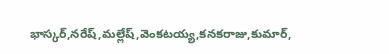భాస్కర్,నరేష్,మల్లేష్,వెంకటయ్య,కనకరాజు,కుమార్,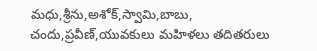మధు,శ్రీను,అశోక్,స్వామి,బాబు, చందు,ప్రవీణ్,యువకులు మహిళలు తదితరులు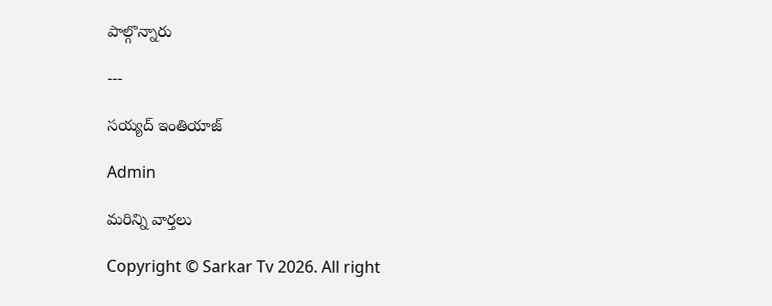పాల్గొన్నారు

---

సయ్యద్ ఇంతియాజ్

Admin

మరిన్ని వార్తలు

Copyright © Sarkar Tv 2026. All right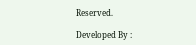Reserved.

Developed By :